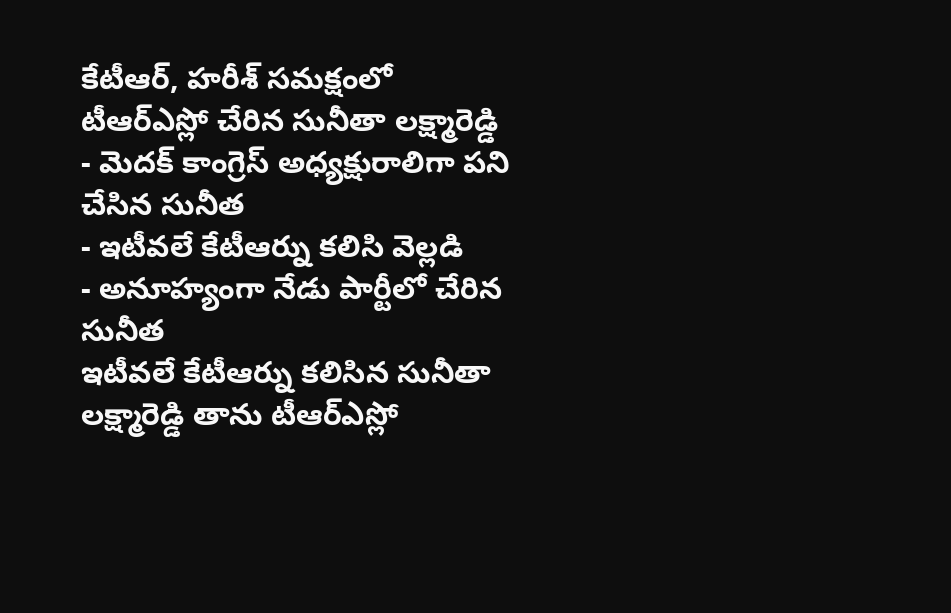కేటీఆర్, హరీశ్ సమక్షంలో టీఆర్ఎస్లో చేరిన సునీతా లక్ష్మారెడ్డి
- మెదక్ కాంగ్రెస్ అధ్యక్షురాలిగా పని చేసిన సునీత
- ఇటీవలే కేటీఆర్ను కలిసి వెల్లడి
- అనూహ్యంగా నేడు పార్టీలో చేరిన సునీత
ఇటీవలే కేటీఆర్ను కలిసిన సునీతా లక్ష్మారెడ్డి తాను టీఆర్ఎస్లో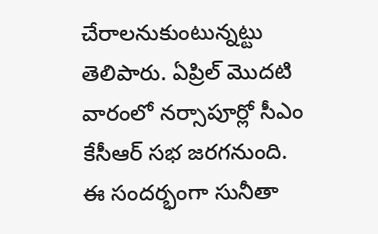చేరాలనుకుంటున్నట్టు తెలిపారు. ఏప్రిల్ మొదటి వారంలో నర్సాపూర్లో సీఎం కేసీఆర్ సభ జరగనుంది. ఈ సందర్భంగా సునీతా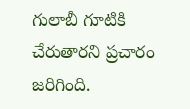గులాబీ గూటికి చేరుతారని ప్రచారం జరిగింది.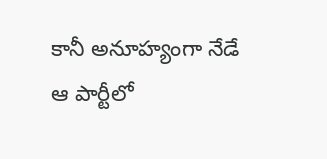కానీ అనూహ్యంగా నేడే ఆ పార్టీలో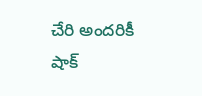చేరి అందరికీ షాక్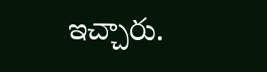ఇచ్చారు.